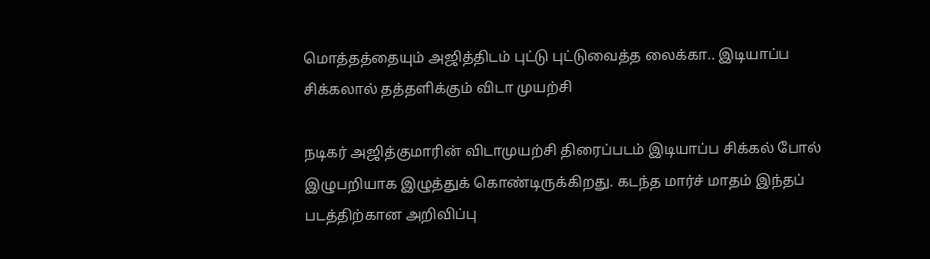மொத்தத்தையும் அஜித்திடம் புட்டு புட்டுவைத்த லைக்கா.. இடியாப்ப சிக்கலால் தத்தளிக்கும் விடா முயற்சி

நடிகர் அஜித்குமாரின் விடாமுயற்சி திரைப்படம் இடியாப்ப சிக்கல் போல் இழுபறியாக இழுத்துக் கொண்டிருக்கிறது. கடந்த மார்ச் மாதம் இந்தப் படத்திற்கான அறிவிப்பு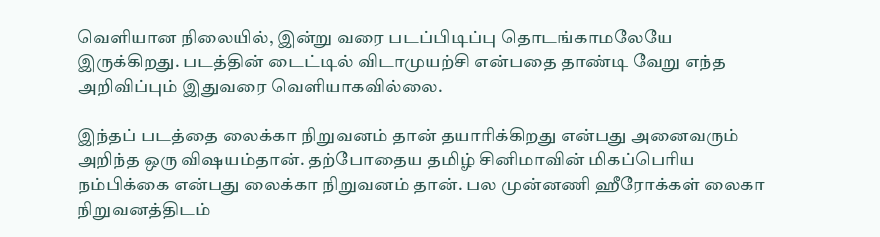வெளியான நிலையில், இன்று வரை படப்பிடிப்பு தொடங்காமலேயே இருக்கிறது. படத்தின் டைட்டில் விடாமுயற்சி என்பதை தாண்டி வேறு எந்த அறிவிப்பும் இதுவரை வெளியாகவில்லை.

இந்தப் படத்தை லைக்கா நிறுவனம் தான் தயாரிக்கிறது என்பது அனைவரும் அறிந்த ஒரு விஷயம்தான். தற்போதைய தமிழ் சினிமாவின் மிகப்பெரிய நம்பிக்கை என்பது லைக்கா நிறுவனம் தான். பல முன்னணி ஹீரோக்கள் லைகா நிறுவனத்திடம்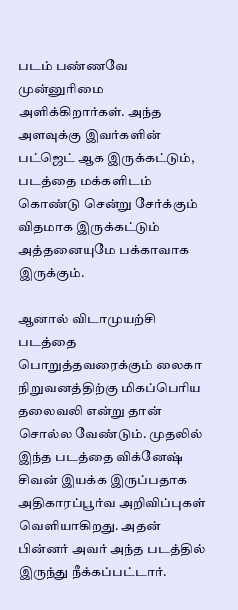படம் பண்ணவே முன்னுரிமை அளிக்கிறார்கள். அந்த அளவுக்கு இவர்களின் பட்ஜெட் ஆக இருக்கட்டும், படத்தை மக்களிடம் கொண்டு சென்று சேர்க்கும் விதமாக இருக்கட்டும் அத்தனையுமே பக்காவாக இருக்கும்.

ஆனால் விடாமுயற்சி படத்தை பொறுத்தவரைக்கும் லைகா நிறுவனத்திற்கு மிகப்பெரிய தலைவலி என்று தான் சொல்ல வேண்டும். முதலில் இந்த படத்தை விக்னேஷ் சிவன் இயக்க இருப்பதாக அதிகாரப்பூர்வ அறிவிப்புகள் வெளியாகிறது. அதன் பின்னர் அவர் அந்த படத்தில் இருந்து நீக்கப்பட்டார்.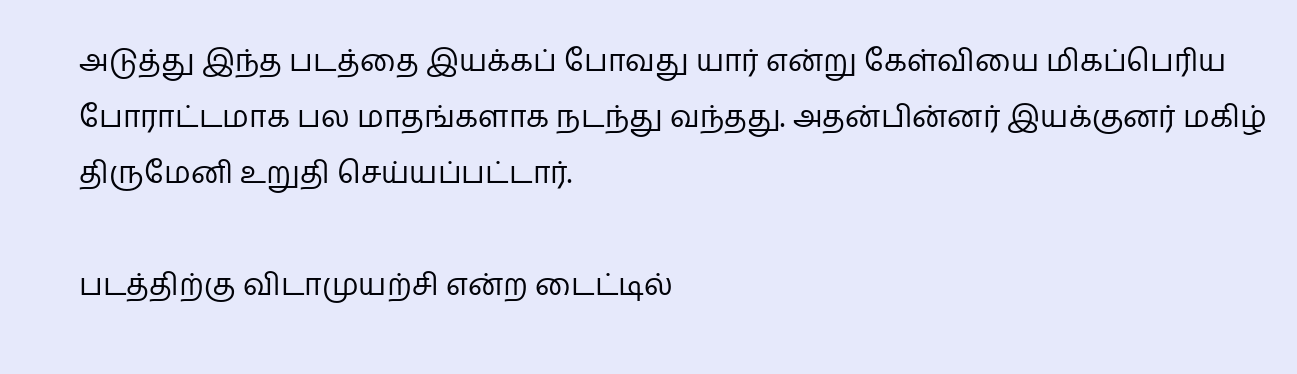அடுத்து இந்த படத்தை இயக்கப் போவது யார் என்று கேள்வியை மிகப்பெரிய போராட்டமாக பல மாதங்களாக நடந்து வந்தது. அதன்பின்னர் இயக்குனர் மகிழ் திருமேனி உறுதி செய்யப்பட்டார்.

படத்திற்கு விடாமுயற்சி என்ற டைட்டில்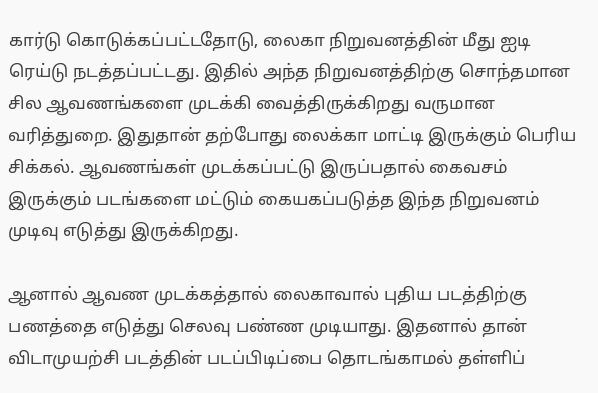கார்டு கொடுக்கப்பட்டதோடு, லைகா நிறுவனத்தின் மீது ஐடி ரெய்டு நடத்தப்பட்டது. இதில் அந்த நிறுவனத்திற்கு சொந்தமான சில ஆவணங்களை முடக்கி வைத்திருக்கிறது வருமான வரித்துறை. இதுதான் தற்போது லைக்கா மாட்டி இருக்கும் பெரிய சிக்கல். ஆவணங்கள் முடக்கப்பட்டு இருப்பதால் கைவசம் இருக்கும் படங்களை மட்டும் கையகப்படுத்த இந்த நிறுவனம் முடிவு எடுத்து இருக்கிறது.

ஆனால் ஆவண முடக்கத்தால் லைகாவால் புதிய படத்திற்கு பணத்தை எடுத்து செலவு பண்ண முடியாது. இதனால் தான் விடாமுயற்சி படத்தின் படப்பிடிப்பை தொடங்காமல் தள்ளிப்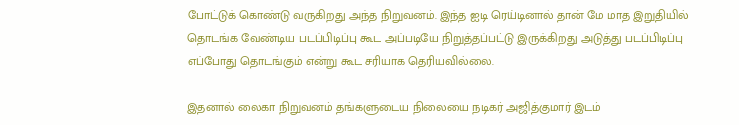போட்டுக் கொண்டு வருகிறது அந்த நிறுவனம். இந்த ஐடி ரெய்டினால் தான் மே மாத இறுதியில் தொடங்க வேண்டிய படப்பிடிப்பு கூட அப்படியே நிறுத்தப்பட்டு இருக்கிறது அடுத்து படப்பிடிப்பு எப்போது தொடங்கும் என்று கூட சரியாக தெரியவில்லை.

இதனால் லைகா நிறுவனம் தங்களுடைய நிலையை நடிகர் அஜித்குமார் இடம்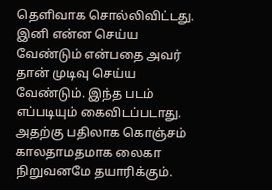தெளிவாக சொல்லிவிட்டது. இனி என்ன செய்ய வேண்டும் என்பதை அவர் தான் முடிவு செய்ய வேண்டும். இந்த படம் எப்படியும் கைவிடப்படாது. அதற்கு பதிலாக கொஞ்சம் காலதாமதமாக லைகா நிறுவனமே தயாரிக்கும்.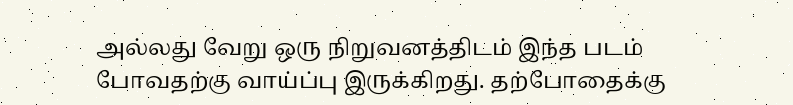அல்லது வேறு ஒரு நிறுவனத்திடம் இந்த படம் போவதற்கு வாய்ப்பு இருக்கிறது. தற்போதைக்கு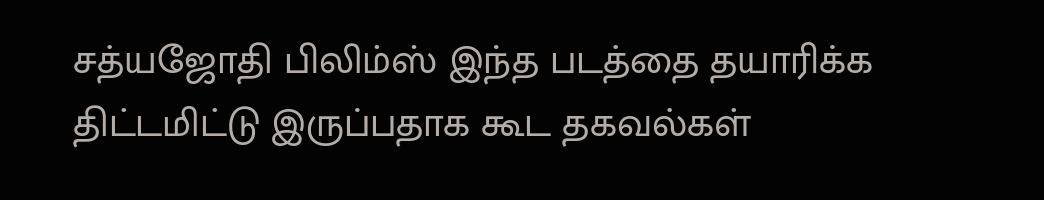சத்யஜோதி பிலிம்ஸ் இந்த படத்தை தயாரிக்க திட்டமிட்டு இருப்பதாக கூட தகவல்கள்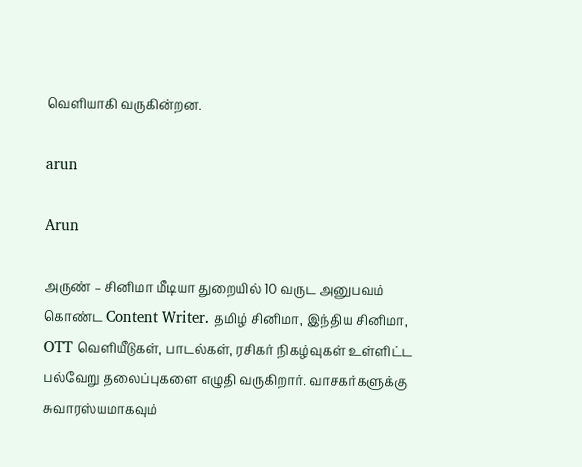வெளியாகி வருகின்றன.

arun

Arun

அருண் – சினிமா மீடியா துறையில் 10 வருட அனுபவம் கொண்ட Content Writer. தமிழ் சினிமா, இந்திய சினிமா, OTT வெளியீடுகள், பாடல்கள், ரசிகர் நிகழ்வுகள் உள்ளிட்ட பல்வேறு தலைப்புகளை எழுதி வருகிறார். வாசகர்களுக்கு சுவாரஸ்யமாகவும்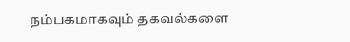நம்பகமாகவும் தகவல்களை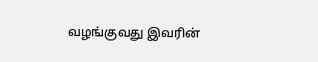வழங்குவது இவரின்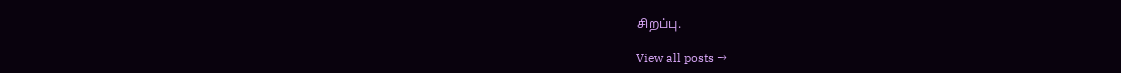சிறப்பு.

View all posts →